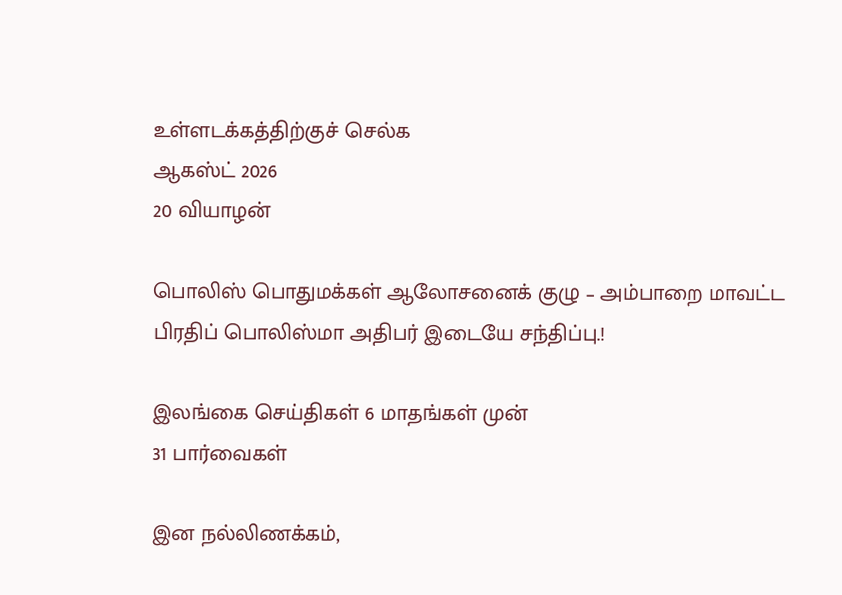உள்ளடக்கத்திற்குச் செல்க
ஆகஸ்ட் 2026
20 வியாழன்

பொலிஸ் பொதுமக்கள் ஆலோசனைக் குழு – அம்பாறை மாவட்ட பிரதிப் பொலிஸ்மா அதிபர் இடையே சந்திப்பு.!

இலங்கை செய்திகள் 6 மாதங்கள் முன்
31 பார்வைகள்

இன நல்லிணக்கம்,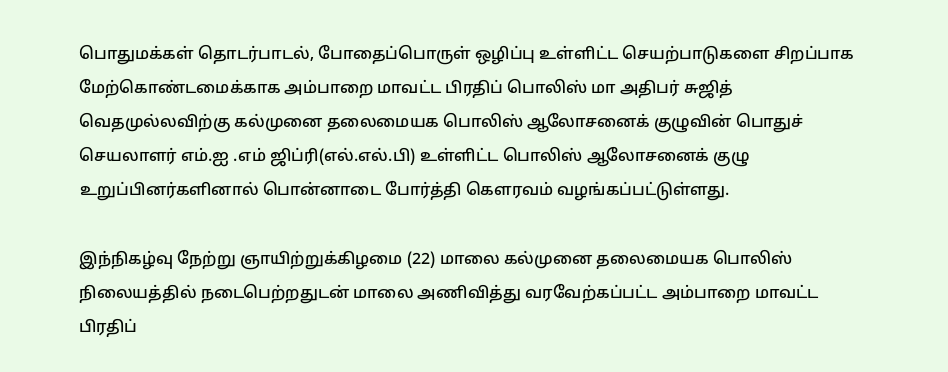பொதுமக்கள் தொடர்பாடல், போதைப்பொருள் ஒழிப்பு உள்ளிட்ட செயற்பாடுகளை சிறப்பாக மேற்கொண்டமைக்காக அம்பாறை மாவட்ட பிரதிப் பொலிஸ் மா அதிபர் சுஜித் வெதமுல்லவிற்கு கல்முனை தலைமையக பொலிஸ் ஆலோசனைக் குழுவின் பொதுச் செயலாளர் எம்.ஐ .எம் ஜிப்ரி(எல்.எல்.பி) உள்ளிட்ட பொலிஸ் ஆலோசனைக் குழு உறுப்பினர்களினால் பொன்னாடை போர்த்தி கௌரவம் வழங்கப்பட்டுள்ளது.

இந்நிகழ்வு நேற்று ஞாயிற்றுக்கிழமை (22) மாலை கல்முனை தலைமையக பொலிஸ் நிலையத்தில் நடைபெற்றதுடன் மாலை அணிவித்து வரவேற்கப்பட்ட அம்பாறை மாவட்ட பிரதிப்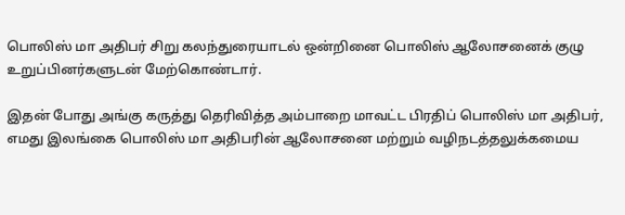பொலிஸ் மா அதிபர் சிறு கலந்துரையாடல் ஒன்றினை பொலிஸ் ஆலோசனைக் குழு உறுப்பினர்களுடன் மேற்கொண்டார்.

இதன் போது அங்கு கருத்து தெரிவித்த அம்பாறை மாவட்ட பிரதிப் பொலிஸ் மா அதிபர்,
எமது இலங்கை பொலிஸ் மா அதிபரின் ஆலோசனை மற்றும் வழிநடத்தலுக்கமைய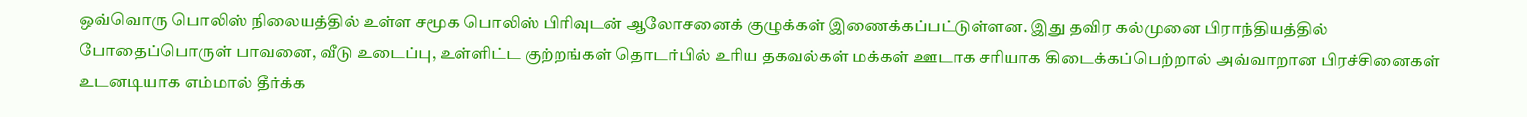ஒவ்வொரு பொலிஸ் நிலையத்தில் உள்ள சமூக பொலிஸ் பிரிவுடன் ஆலோசனைக் குழுக்கள் இணைக்கப்பட்டுள்ளன. இது தவிர கல்முனை பிராந்தியத்தில் போதைப்பொருள் பாவனை, வீடு உடைப்பு, உள்ளிட்ட குற்றங்கள் தொடர்பில் உரிய தகவல்கள் மக்கள் ஊடாக சரியாக கிடைக்கப்பெற்றால் அவ்வாறான பிரச்சினைகள் உடனடியாக எம்மால் தீர்க்க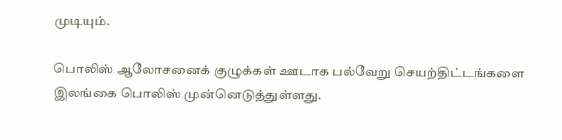முடியும்.

பொலிஸ் ஆலோசனைக் குழுக்கள் ஊடாக பல்வேறு செயற்திட்டங்களை இலங்கை பொலிஸ் முன்னெடுத்துள்ளது.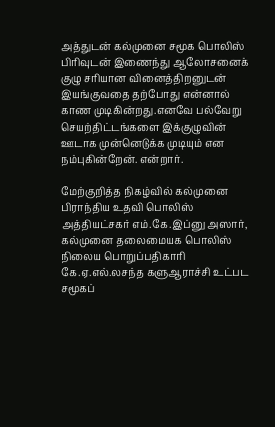அத்துடன் கல்முனை சமூக பொலிஸ் பிரிவுடன் இணைந்து ஆலோசனைக் குழு சரியான வினைத்திறனுடன் இயங்குவதை தற்போது என்னால் காண முடிகின்றது.எனவே பல்வேறு செயற்திட்டங்களை இக்குழுவின் ஊடாக முன்னெடுக்க முடியும் என நம்புகின்றேன். என்றார்.

மேற்குறித்த நிகழ்வில் கல்முனை பிராந்திய உதவி பொலிஸ் அத்தியட்சகர் எம்.கே.இப்னு அஸார், கல்முனை தலைமையக பொலிஸ் நிலைய பொறுப்பதிகாரி கே.ஏ.எல்.லசந்த களுஆராச்சி உட்பட சமூகப்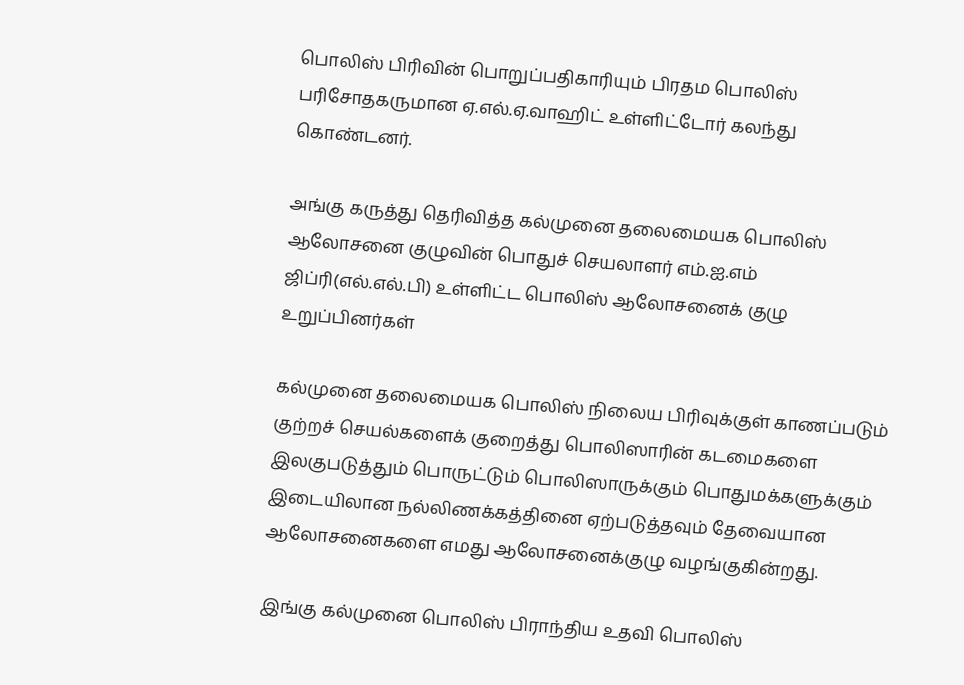பொலிஸ் பிரிவின் பொறுப்பதிகாரியும் பிரதம பொலிஸ் பரிசோதகருமான ஏ.எல்.ஏ.வாஹிட் உள்ளிட்டோர் கலந்து கொண்டனர்.

அங்கு கருத்து தெரிவித்த கல்முனை தலைமையக பொலிஸ் ஆலோசனை குழுவின் பொதுச் செயலாளர் எம்.ஐ.எம் ஜிப்ரி(எல்.எல்.பி) உள்ளிட்ட பொலிஸ் ஆலோசனைக் குழு உறுப்பினர்கள்

கல்முனை தலைமையக பொலிஸ் நிலைய பிரிவுக்குள் காணப்படும் குற்றச் செயல்களைக் குறைத்து பொலிஸாரின் கடமைகளை இலகுபடுத்தும் பொருட்டும் பொலிஸாருக்கும் பொதுமக்களுக்கும் இடையிலான நல்லிணக்கத்தினை ஏற்படுத்தவும் தேவையான ஆலோசனைகளை எமது ஆலோசனைக்குழு வழங்குகின்றது.

இங்கு கல்முனை பொலிஸ் பிராந்திய உதவி பொலிஸ்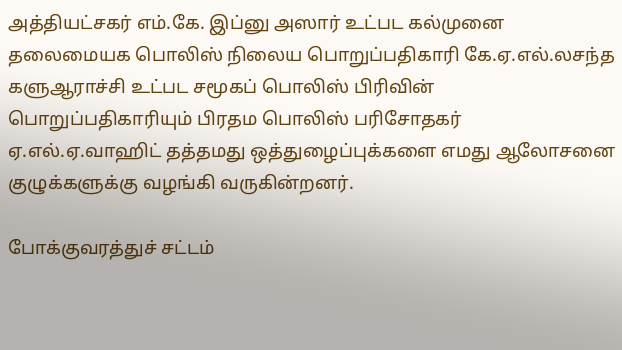அத்தியட்சகர் எம்.கே. இப்னு அஸார் உட்பட கல்முனை தலைமையக பொலிஸ் நிலைய பொறுப்பதிகாரி கே.ஏ.எல்.லசந்த களுஆராச்சி உட்பட சமூகப் பொலிஸ் பிரிவின் பொறுப்பதிகாரியும் பிரதம பொலிஸ் பரிசோதகர் ஏ.எல்.ஏ.வாஹிட் தத்தமது ஒத்துழைப்புக்களை எமது ஆலோசனை குழுக்களுக்கு வழங்கி வருகின்றனர்.

போக்குவரத்துச் சட்டம்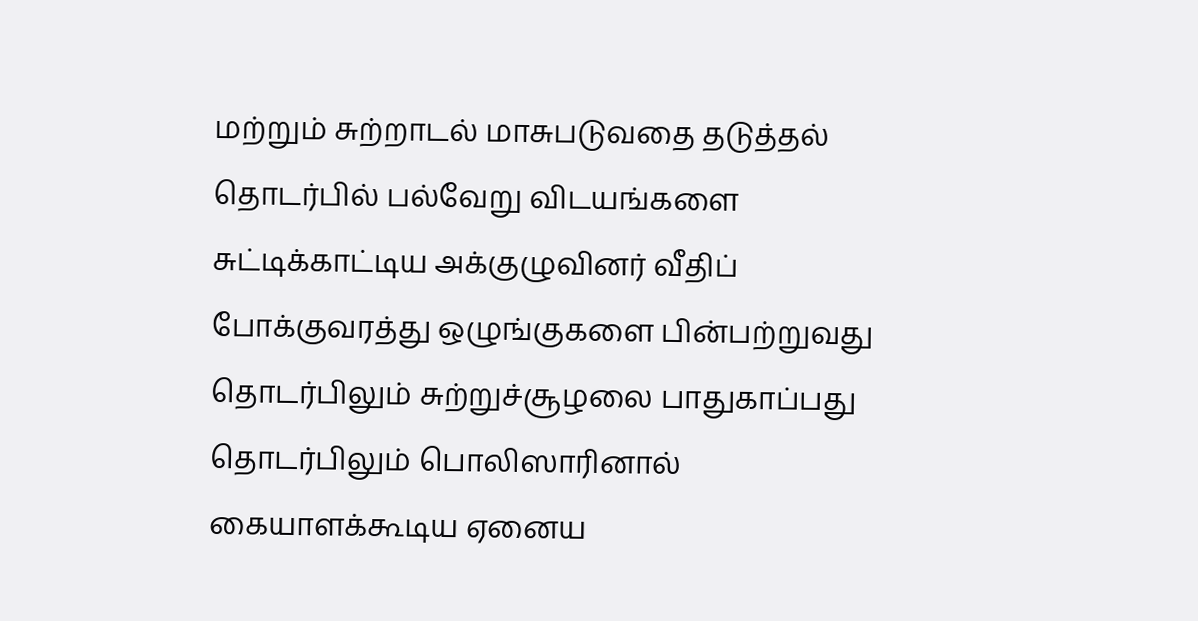மற்றும் சுற்றாடல் மாசுபடுவதை தடுத்தல் தொடர்பில் பல்வேறு விடயங்களை சுட்டிக்காட்டிய அக்குழுவினர் வீதிப் போக்குவரத்து ஒழுங்குகளை பின்பற்றுவது தொடர்பிலும் சுற்றுச்சூழலை பாதுகாப்பது தொடர்பிலும் பொலிஸாரினால் கையாளக்கூடிய ஏனைய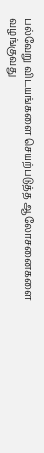பல்வேறு விடயங்களை செயற்படுத்த ஆலோசனைகளை வழங்குவது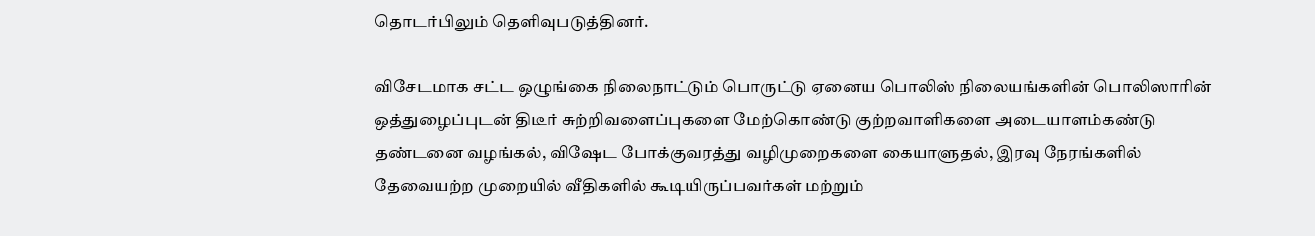தொடர்பிலும் தெளிவுபடுத்தினர்.

விசேடமாக சட்ட ஒழுங்கை நிலைநாட்டும் பொருட்டு ஏனைய பொலிஸ் நிலையங்களின் பொலிஸாரின் ஒத்துழைப்புடன் திடீர் சுற்றிவளைப்புகளை மேற்கொண்டு குற்றவாளிகளை அடையாளம்கண்டு தண்டனை வழங்கல், விஷேட போக்குவரத்து வழிமுறைகளை கையாளுதல், இரவு நேரங்களில் தேவையற்ற முறையில் வீதிகளில் கூடியிருப்பவர்கள் மற்றும்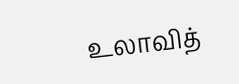உலாவித்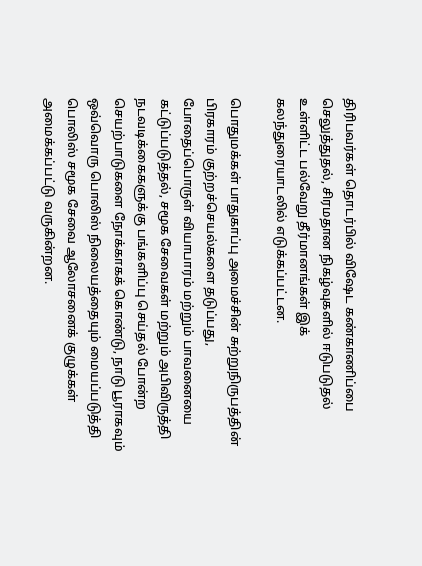திரிபவர்கள் தொடர்பில் விஷேட கண்காணிப்பை செலுத்துதல், சிரமதான நிகழ்வுகளில் ஈடுபடுதல் உள்ளிட்ட பல்வேறு தீர்மானங்கள் இக் கலந்துரையாடலில் எடுக்கப்பட்டன.

பொதுமக்கள் பாதுகாப்பு அமைச்சின் சுற்றுநிருபத்தின் பிரகாரம் குற்றச்செயல்களை தடுப்பது, போதைப்பொருள் வியாபாரம் மற்றும் பாவனையை கட்டுப்படுத்தல், சமூக சேவைகள் மற்றும் அபிவிருத்தி நடவடிக்கைகளுக்கு பங்களிப்பு செய்தல் போன்ற செயற்பாடுகளை நோக்காகக் கொண்டு, நாடு பூராகவும் ஒவ்வொரு பொலிஸ் நிலையத்தையும் மையப்படுத்தி பொலிஸ் சமூக சேவை ஆலோசனைக் குழுக்கள் அமைக்கப்பட்டு வருகின்றன.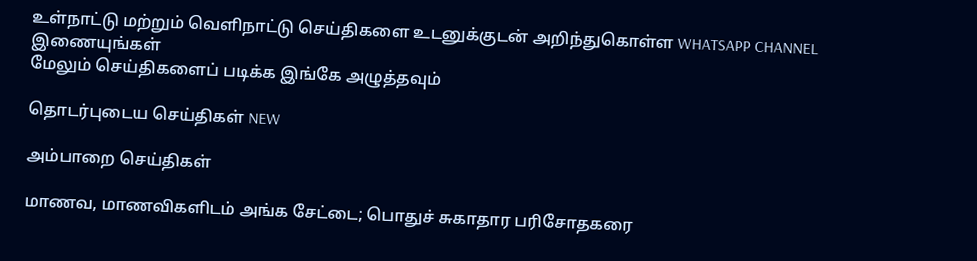உள்நாட்டு மற்றும் வெளிநாட்டு செய்திகளை உடனுக்குடன் அறிந்துகொள்ள WHATSAPP CHANNEL இணையுங்கள்
மேலும் செய்திகளைப் படிக்க இங்கே அழுத்தவும்

தொடர்புடைய செய்திகள் NEW

அம்பாறை செய்திகள்

மாணவ, மாணவிகளிடம் அங்க சேட்டை; பொதுச் சுகாதார பரிசோதகரை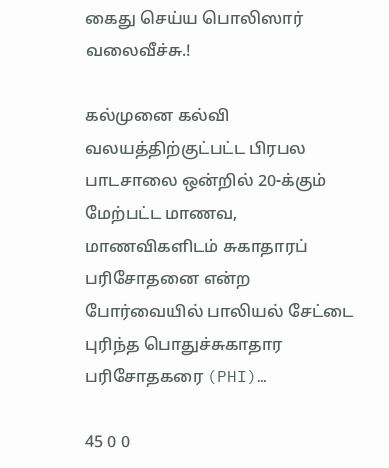கைது செய்ய பொலிஸார் வலைவீச்சு.!

கல்முனை கல்வி வலயத்திற்குட்பட்ட பிரபல பாடசாலை ஒன்றில் 20-க்கும் மேற்பட்ட மாணவ, மாணவிகளிடம் சுகாதாரப் பரிசோதனை என்ற போர்வையில் பாலியல் சேட்டை புரிந்த பொதுச்சுகாதார பரிசோதகரை (PHI)…

45 0 0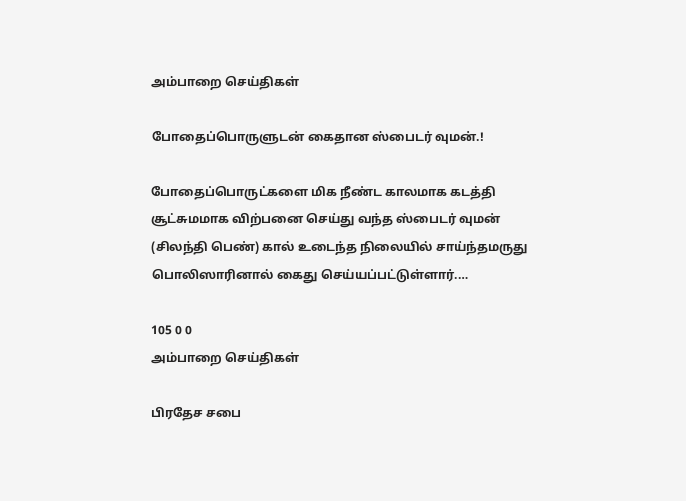அம்பாறை செய்திகள்

போதைப்பொருளுடன் கைதான ஸ்பைடர் வுமன்.!

போதைப்பொருட்களை மிக நீண்ட காலமாக கடத்தி சூட்சுமமாக விற்பனை செய்து வந்த ஸ்பைடர் வுமன் (சிலந்தி பெண்) கால் உடைந்த நிலையில் சாய்ந்தமருது பொலிஸாரினால் கைது செய்யப்பட்டுள்ளார்.…

105 0 0
அம்பாறை செய்திகள்

பிரதேச சபை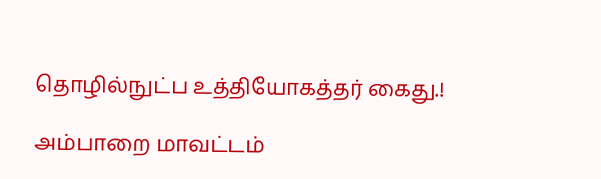தொழில்நுட்ப உத்தியோகத்தர் கைது.!

அம்பாறை மாவட்டம்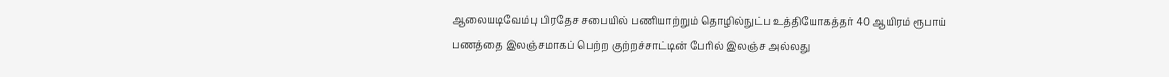ஆலையடிவேம்பு பிரதேச சபையில் பணியாற்றும் தொழில்நுட்ப உத்தியோகத்தர் 40 ஆயிரம் ரூபாய் பணத்தை இலஞ்சமாகப் பெற்ற குற்றச்சாட்டின் பேரில் இலஞ்ச அல்லது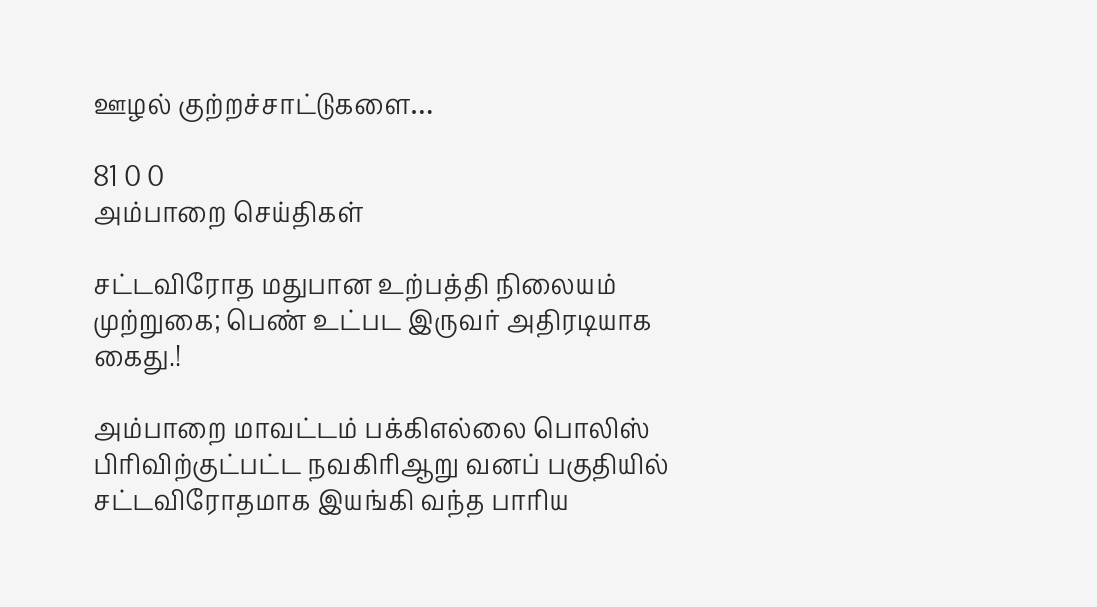ஊழல் குற்றச்சாட்டுகளை…

81 0 0
அம்பாறை செய்திகள்

சட்டவிரோத மதுபான உற்பத்தி நிலையம் முற்றுகை; பெண் உட்பட இருவர் அதிரடியாக கைது.!

அம்பாறை மாவட்டம் பக்கிஎல்லை பொலிஸ் பிரிவிற்குட்பட்ட நவகிரிஆறு வனப் பகுதியில் சட்டவிரோதமாக இயங்கி வந்த பாரிய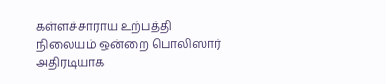கள்ளச்சாராய உற்பத்தி நிலையம் ஒன்றை பொலிஸார் அதிரடியாக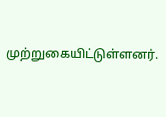முற்றுகையிட்டுள்ளனர்.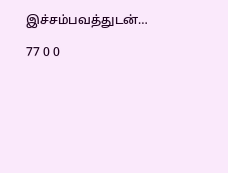இச்சம்பவத்துடன்…

77 0 0